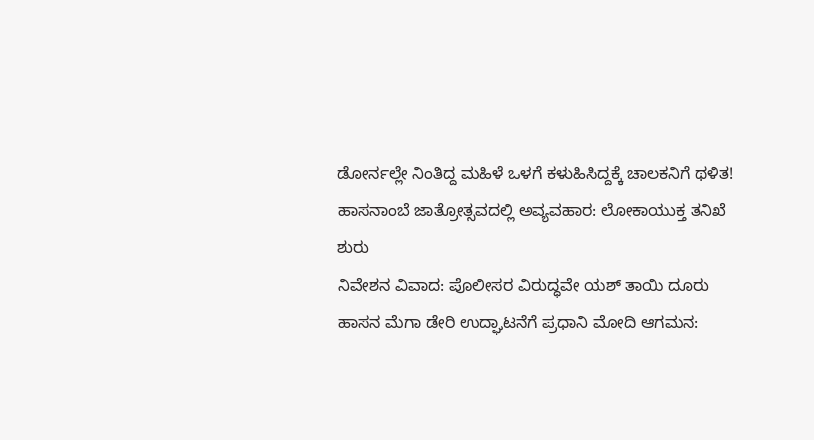ಡೋರ್ನಲ್ಲೇ ನಿಂತಿದ್ದ ಮಹಿಳೆ ಒಳಗೆ ಕಳುಹಿಸಿದ್ದಕ್ಕೆ ಚಾಲಕನಿಗೆ ಥಳಿತ!
ಹಾಸನಾಂಬೆ ಜಾತ್ರೋತ್ಸವದಲ್ಲಿ ಅವ್ಯವಹಾರ: ಲೋಕಾಯುಕ್ತ ತನಿಖೆ ಶುರು
ನಿವೇಶನ ವಿವಾದ: ಪೊಲೀಸರ ವಿರುದ್ಧವೇ ಯಶ್ ತಾಯಿ ದೂರು
ಹಾಸನ ಮೆಗಾ ಡೇರಿ ಉದ್ಘಾಟನೆಗೆ ಪ್ರಧಾನಿ ಮೋದಿ ಆಗಮನ: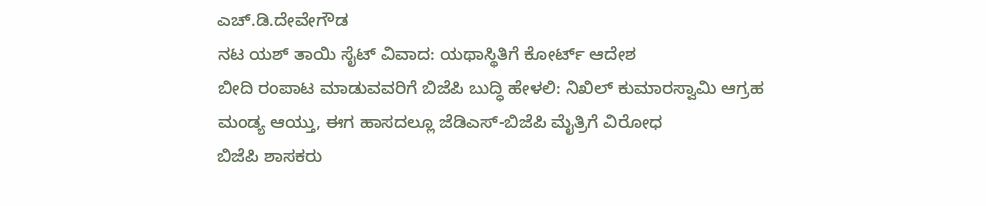ಎಚ್.ಡಿ.ದೇವೇಗೌಡ
ನಟ ಯಶ್ ತಾಯಿ ಸೈಟ್ ವಿವಾದ: ಯಥಾಸ್ಥಿತಿಗೆ ಕೋರ್ಟ್ ಆದೇಶ
ಬೀದಿ ರಂಪಾಟ ಮಾಡುವವರಿಗೆ ಬಿಜೆಪಿ ಬುದ್ಧಿ ಹೇಳಲಿ: ನಿಖಿಲ್ ಕುಮಾರಸ್ವಾಮಿ ಆಗ್ರಹ
ಮಂಡ್ಯ ಆಯ್ತು, ಈಗ ಹಾಸದಲ್ಲೂ ಜೆಡಿಎಸ್-ಬಿಜೆಪಿ ಮೈತ್ರಿಗೆ ವಿರೋಧ
ಬಿಜೆಪಿ ಶಾಸಕರು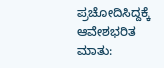ಪ್ರಚೋದಿಸಿದ್ದಕ್ಕೆ ಆವೇಶಭರಿತ ಮಾತು: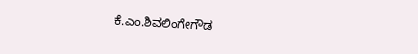ಕೆ.ಎಂ.ಶಿವಲಿಂಗೇಗೌಡ